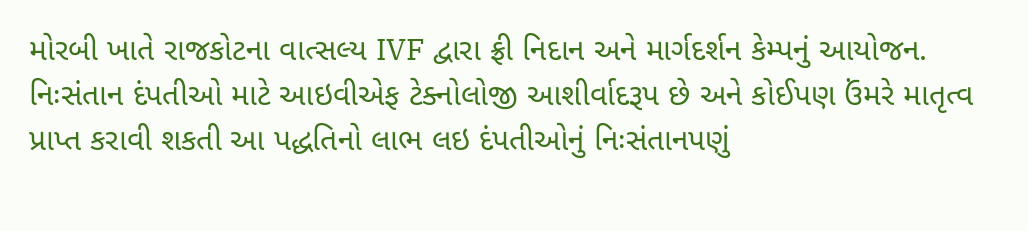મોરબી ખાતે રાજકોટના વાત્સલ્ય IVF દ્વારા ફ્રી નિદાન અને માર્ગદર્શન કેમ્પનું આયોજન.
નિઃસંતાન દંપતીઓ માટે આઇવીએફ ટેક્નોલોજી આશીર્વાદરૂપ છે અને કોઈપણ ઉંમરે માતૃત્વ પ્રાપ્ત કરાવી શકતી આ પદ્ધતિનો લાભ લઇ દંપતીઓનું નિઃસંતાનપણું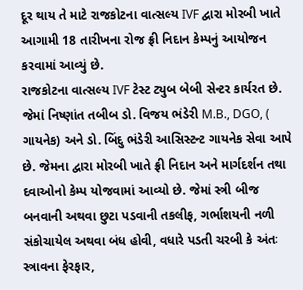દૂર થાય તે માટે રાજકોટના વાત્સલ્ય IVF દ્વારા મોરબી ખાતે આગામી 18 તારીખના રોજ ફ્રી નિદાન કેમ્પનું આયોજન કરવામાં આવ્યું છે.
રાજકોટના વાત્સલ્ય IVF ટેસ્ટ ટ્યુબ બેબી સેન્ટર કાર્યરત છે. જેમાં નિષ્ણાંત તબીબ ડો. વિજય ભંડેરી M.B., DGO, ( ગાયનેક) અને ડો. બિંદુ ભંડેરી આસિસ્ટન્ટ ગાયનેક સેવા આપે છે. જેમના દ્વારા મોરબી ખાતે ફ્રી નિદાન અને માર્ગદર્શન તથા દવાઓનો કેમ્પ યોજવામાં આવ્યો છે. જેમાં સ્ત્રી બીજ બનવાની અથવા છુટા પડવાની તકલીફ, ગર્ભાશયની નળી સંકોચાયેલ અથવા બંધ હોવી, વધારે પડતી ચરબી કે અંતઃ સ્ત્રાવના ફેરફાર,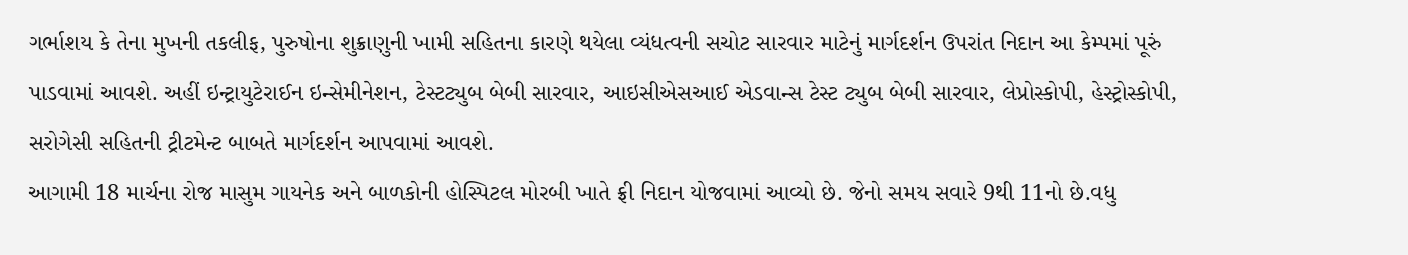ગર્ભાશય કે તેના મુખની તકલીફ, પુરુષોના શુક્રાણુની ખામી સહિતના કારણે થયેલા વ્યંધત્વની સચોટ સારવાર માટેનું માર્ગદર્શન ઉપરાંત નિદાન આ કેમ્પમાં પૂરું પાડવામાં આવશે. અહીં ઇન્ટ્રાયુટેરાઈન ઇન્સેમીનેશન, ટેસ્ટટ્યુબ બેબી સારવાર, આઇસીએસઆઈ એડવાન્સ ટેસ્ટ ટ્યુબ બેબી સારવાર, લેપ્રોસ્કોપી, હેસ્ટ્રોસ્કોપી, સરોગેસી સહિતની ટ્રીટમેન્ટ બાબતે માર્ગદર્શન આપવામાં આવશે.
આગામી 18 માર્ચના રોજ માસુમ ગાયનેક અને બાળકોની હોસ્પિટલ મોરબી ખાતે ફ્રી નિદાન યોજવામાં આવ્યો છે. જેનો સમય સવારે 9થી 11નો છે.વધુ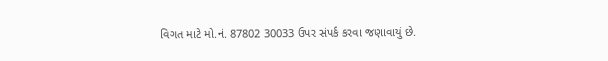વિગત માટે મો.નં. 87802 30033 ઉપર સંપર્ક કરવા જણાવાયું છે.